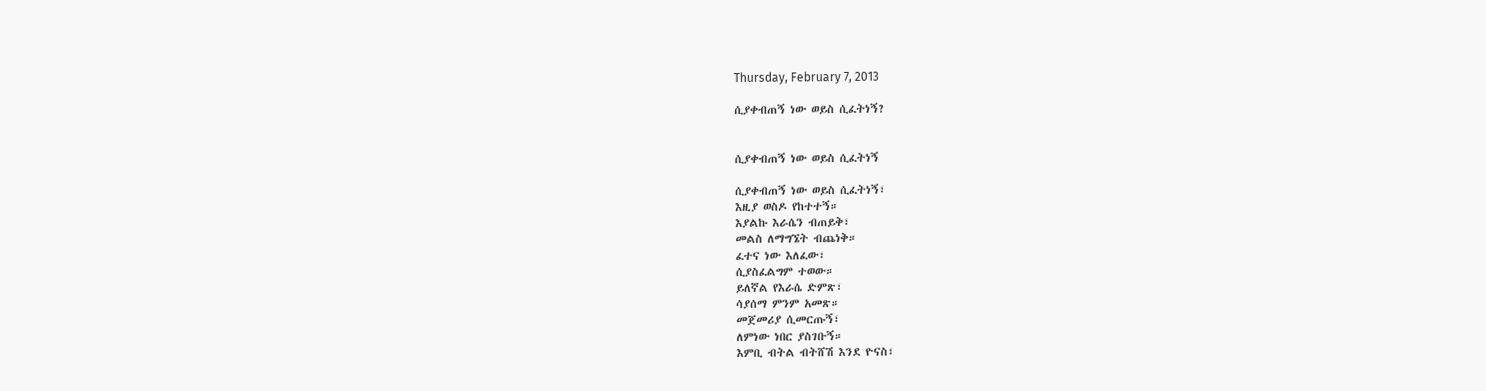Thursday, February 7, 2013

ሲያቀብጠኝ ነው ወይስ ሲፈትነኝ?


ሲያቀብጠኝ ነው ወይስ ሲፈትነኝ

ሲያቀብጠኝ ነው ወይስ ሲፈትነኝ፣
እዚያ ወስዶ የከተተኝ።
እያልኩ እራሴን ብጠይቅ፣
መልስ ለማግኜት ብጨነቅ።
ፈተና ነው እለፈው፣
ሲያስፈልግም ተወው።
ይለኛል የእራሴ ድምጽ፣
ሳያሰማ ምንም አመጽ።
መጀመሪያ ሲመርጡኝ፣
ለምነው ነበር ያስገቡኝ።
እምቢ ብትል ብትሸሽ እንደ ዮናስ፣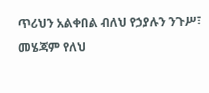ጥሪህን አልቀበል ብለህ የኃያሉን ንጉሥ፣
መሄጃም የለህ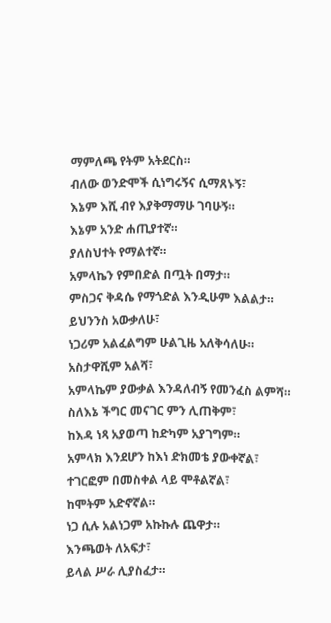ማምለጫ የትም አትደርስ።
ብለው ወንድሞች ሲነግሩኝና ሲማጸኑኝ፣
እኔም እሺ ብየ እያቅማማሁ ገባሁኝ።
እኔም አንድ ሐጢያተኛ።
ያለስህተት የማልተኛ።
አምላኬን የምበድል በጧት በማታ።
ምስጋና ቅዳሴ የማጎድል እንዲሁም እልልታ።
ይህንንስ አውቃለሁ፣
ነጋሪም አልፈልግም ሁልጊዜ አለቅሳለሁ።
አስታዋሺም አልሻ፣
አምላኬም ያውቃል እንዳለብኝ የመንፈስ ልምሻ።
ስለእኔ ችግር መናገር ምን ሊጠቅም፣
ከእዳ ነጻ አያወጣ ከድካም አያገግም።
አምላክ እንደሆን ከእነ ድክመቴ ያውቀኛል፣
ተገርፎም በመስቀል ላይ ሞቶልኛል፣
ከሞትም አድኖኛል።
ነጋ ሲሉ አልነጋም አኩኩሉ ጨዋታ።
እንጫወት ለአፍታ፣
ይላል ሥራ ሊያስፈታ።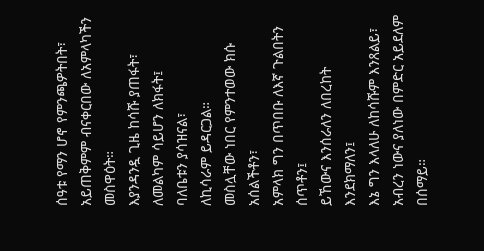ሰዓቱ የማን ሆኖ የምንጫዎትበት፣
አይጠቅምም ብናቀርበው ለአምላካችን መስዋዕት።
እያንዳንዷ ጊዜ ከሳሹ ያጠፋት፣
ለመልካም ሳይሆን ለክፋት፤
ባለቤቱን ያሳዝናል፣
ለኪሳራም ይዳርጋል።
መስሏቸው ነበር የምንተወው ክሱ አሰልችቶን፣
አምላክ ግን በጥበቡ ለእኛ ጉልበትን ሰጥቶን፤
ይኸውና እንሰራለን ለበረከት እንደክማለን፤
እኔ ግን እላለሁ ለከሳሹም እንጸልይ፣
አብረን ነውና ያለነው በምድር አይደለም በሰማይ።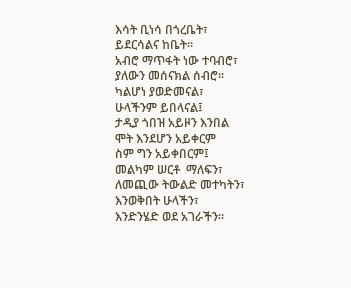እሳት ቢነሳ በጎረቤት፣
ይደርሳልና ከቤት።
አብሮ ማጥፋት ነው ተባብሮ፣
ያለውን መሰናክል ሰብሮ።
ካልሆነ ያወድመናል፣
ሁላችንም ይበላናል፤
ታዲያ ጎበዝ አይዞን እንበል
ሞት እንደሆን አይቀርም
ስም ግን አይቀበርም፤
መልካም ሠርቶ  ማለፍን፣
ለመጪው ትውልድ መተካትን፣
እንወቅበት ሁላችን፣
እንድንሄድ ወደ አገራችን።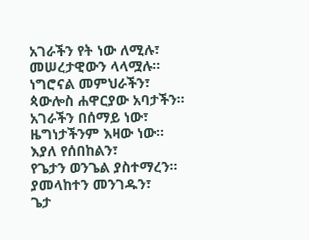አገራችን የት ነው ለሚሉ፣
መሠረታዊውን ላላሟሉ።
ነግሮናል መምህራችን፣
ጳውሎስ ሐዋርያው አባታችን።
አገራችን በሰማይ ነው፣
ዜግነታችንም እዛው ነው።
እያለ የሰበከልን፣
የጌታን ወንጌል ያስተማረን።
ያመላከተን መንገዱን፣
ጌታ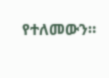የተለመውን።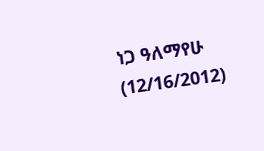ነጋ ዓለማየሁ (12/16/2012)